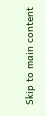Skip to main content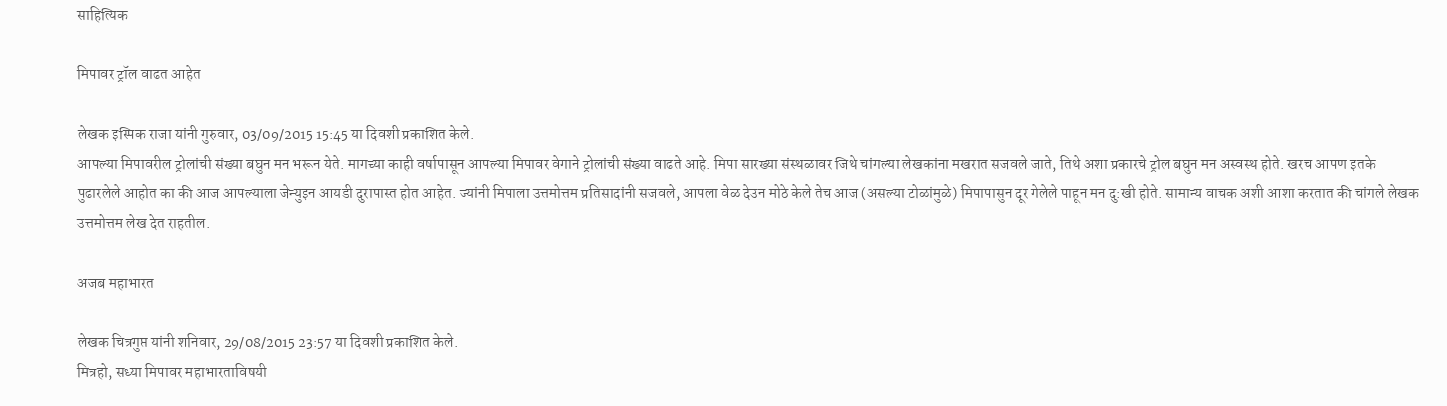साहित्यिक

मिपावर ट्रॉल वाढत आहेत

लेखक इस्पिक राजा यांनी गुरुवार, 03/09/2015 15:45 या दिवशी प्रकाशित केले.
आपल्या मिपावरील ट्रोलांची संख्या बघुन मन भरून येते. मागच्या काही वर्षापासून आपल्या मिपावर वेगाने ट्रोलांची संख्या वाढते आहे. मिपा सारख्या संस्थळावर जिथे चांगल्या लेखकांना मखरात सजवले जाते, तिथे अशा प्रकारचे ट्रोल बघुन मन अस्वस्थ होते. खरच आपण इतके पुढारलेले आहोत का की आज आपल्याला जेन्युइन आयडी दुरापास्त होत आहेत. ज्यांनी मिपाला उत्तमोत्तम प्रतिसादांनी सजवले, आपला वेळ देउन मोठे केले तेच आज (असल्या टोळांमुळे) मिपापासुन दूर गेलेले पाहून मन दु:खी होते. सामान्य वाचक अशी आशा करतात की चांगले लेखक उत्तमोत्तम लेख देत राहतील.

अजब महाभारत

लेखक चित्रगुप्त यांनी शनिवार, 29/08/2015 23:57 या दिवशी प्रकाशित केले.
मित्रहो, सध्या मिपावर महाभारताविषयी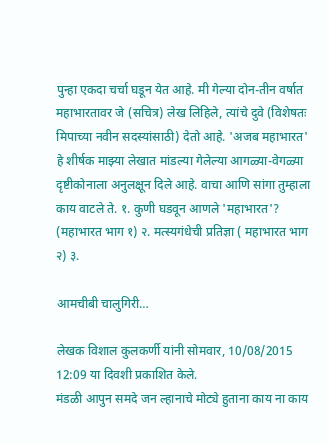पुन्हा एकदा चर्चा घडून येत आहे. मी गेल्या दोन-तीन वर्षात महाभारतावर जे (सचित्र) लेख लिहिले, त्यांचे दुवे (विशेषतः मिपाच्या नवीन सदस्यांसाठी) देतो आहे. 'अजब महाभारत' हे शीर्षक माझ्या लेखात मांडल्या गेलेल्या आगळ्या-वेगळ्या दृष्टीकोनाला अनुलक्षून दिले आहे. वाचा आणि सांगा तुम्हाला काय वाटले ते. १. कुणी घडवून आणले 'महाभारत'? (महाभारत भाग १) २. मत्स्यगंधेची प्रतिज्ञा ( महाभारत भाग २) ३.

आमचीबी चालुगिरी…

लेखक विशाल कुलकर्णी यांनी सोमवार, 10/08/2015 12:09 या दिवशी प्रकाशित केले.
मंडळी आपुन समदे जन ल्हानाचे मोट्ये हुताना काय ना काय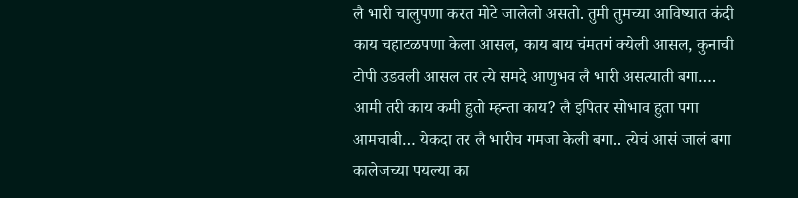लै भारी चालुपणा करत मोटे जालेलो असतो. तुमी तुमच्या आविष्यात कंदी काय चहाटळपणा केला आसल, काय बाय चंमतगं क्येली आसल, कुनाची टोपी उडवली आसल तर त्ये समदे आणुभव लै भारी असत्याती बगा…. आमी तरी काय कमी हुतो म्हन्ता काय? लै इपितर सोभाव हुता पगा आमचाबी… येकदा तर लै भारीच गमजा केली बगा.. त्येचं आसं जालं बगा कालेजच्या पयल्या का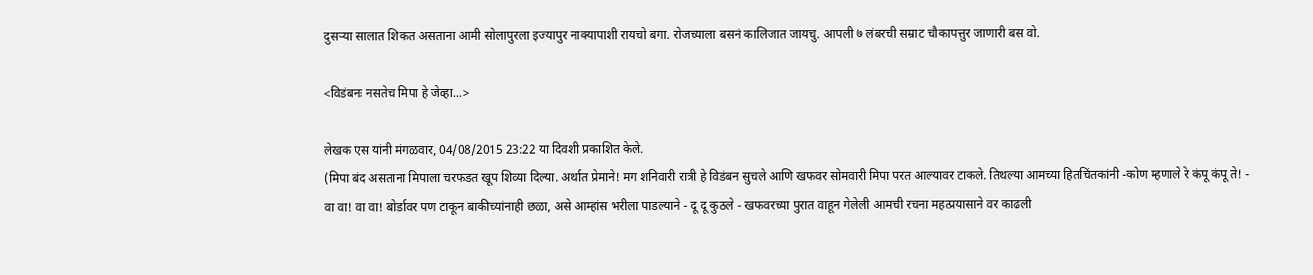दुसर्‍या सालात शिकत असताना आमी सोलापुरला इज्यापुर नाक्यापाशी रायचो बगा. रोजच्याला बसनं कालिजात जायचु. आपली ७ लंबरची सम्राट चौकापत्तुर जाणारी बस वो.

<विडंबनः नसतेच मिपा हे जेव्हा...>

लेखक एस यांनी मंगळवार, 04/08/2015 23:22 या दिवशी प्रकाशित केले.
(मिपा बंद असताना मिपाला चरफडत खूप शिव्या दिल्या. अर्थात प्रेमाने! मग शनिवारी रात्री हे विडंबन सुचले आणि खफवर सोमवारी मिपा परत आल्यावर टाकले. तिथल्या आमच्या हितचिंतकांनी -कोण म्हणाले रे कंपू कंपू ते! - वा वा! वा वा! बोर्डावर पण टाकून बाकीच्यांनाही छळा, असे आम्हांस भरीला पाडल्याने - दू दू कुठले - खफवरच्या पुरात वाहून गेलेली आमची रचना महत्प्रयासाने वर काढली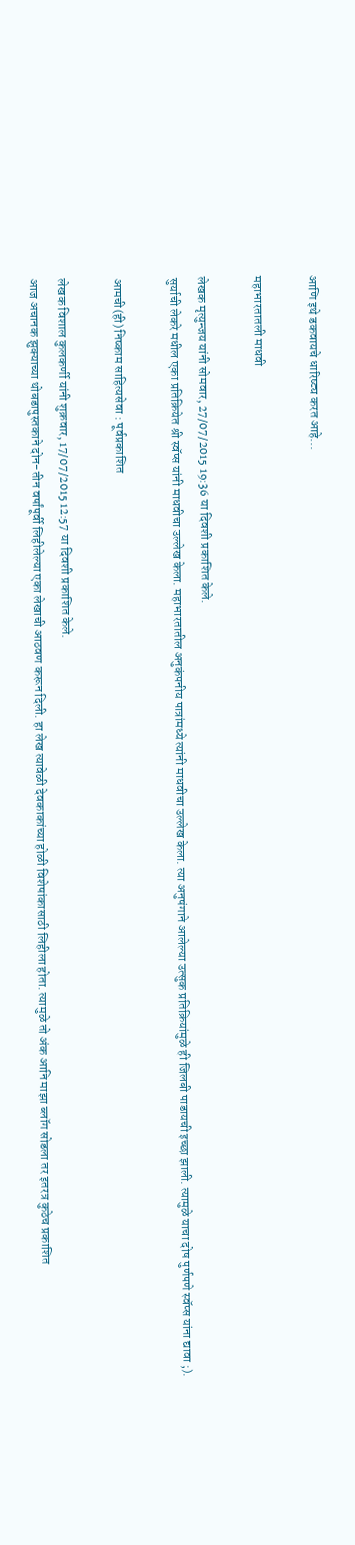आणि इथे डकवायचे धारिष्ट्य करत आहे...

महाभारतातली माधवी

लेखक मृत्युन्जय यांनी सोमवार, 27/07/2015 19:36 या दिवशी प्रकाशित केले.
सुर्याची लेकरे मधील एका प्रतिक्रियेत श्री स्वॅप्स यांनी माधवीचा उल्लेख केला. महाभारतातील अनुकंपनीय पात्रांमध्ये त्यांनी माधवीचा उल्लेख केला. त्या अनुषंगाने आलेल्या उत्सुक प्रतिक्रियांमुळे ही जिलबी पाडायची इच्छा झाली. त्यामुळे याचा दोष पुर्णपणे स्वॅप्स यांना द्यावा ;).

आमची(ही) निष्काम साहित्यसेवा : पूर्वप्रकाशित

लेखक विशाल कुलकर्णी यांनी शुक्रवार, 17/07/2015 12:57 या दिवशी प्रकाशित केले.
आज अचानक झुक्याच्या थोबडापुस्तकाने दोन-तीन वर्षांपूर्वी लिहीलेल्या एका लेखाची आठवण करून दिली. हा लेख त्यावेळी देवकाकांच्या होळी विशेषांकासाठी लिहीला होता. त्यामुळे तो अंक आनि माझा ब्लॉग सोडला तर इतरत्र कुठेच प्रकाशित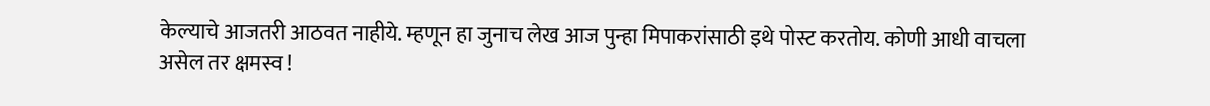केल्याचे आजतरी आठवत नाहीये. म्हणून हा जुनाच लेख आज पुन्हा मिपाकरांसाठी इथे पोस्ट करतोय. कोणी आधी वाचला असेल तर क्षमस्व !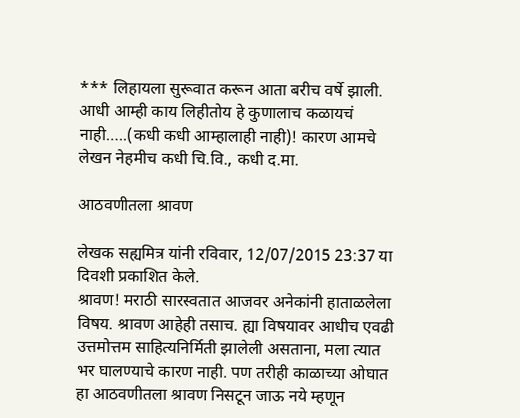*** लिहायला सुरूवात करून आता बरीच वर्षे झाली. आधी आम्ही काय लिहीतोय हे कुणालाच कळायचं नाही…..(कधी कधी आम्हालाही नाही)! कारण आमचे लेखन नेहमीच कधी चि.वि., कधी द.मा.

आठवणीतला श्रावण

लेखक सह्यमित्र यांनी रविवार, 12/07/2015 23:37 या दिवशी प्रकाशित केले.
श्रावण! मराठी सारस्वतात आजवर अनेकांनी हाताळलेला विषय. श्रावण आहेही तसाच. ह्या विषयावर आधीच एवढी उत्तमोत्तम साहित्यनिर्मिती झालेली असताना, मला त्यात भर घालण्याचे कारण नाही. पण तरीही काळाच्या ओघात हा आठवणीतला श्रावण निसटून जाऊ नये म्हणून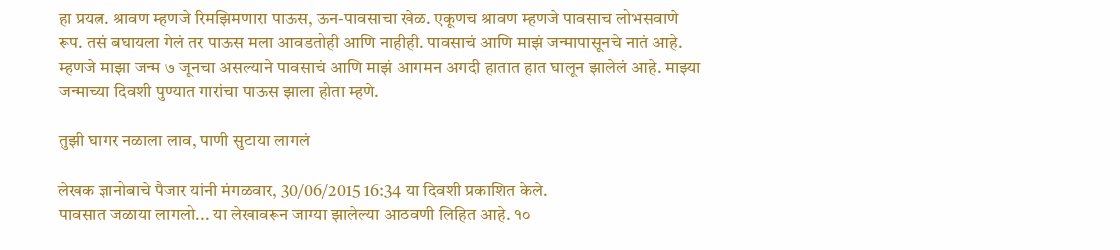हा प्रयत्न. श्रावण म्हणजे रिमझिमणारा पाऊस, ऊन-पावसाचा खेळ. एकूणच श्रावण म्हणजे पावसाच लोभसवाणे रूप. तसं बघायला गेलं तर पाऊस मला आवडतोही आणि नाहीही. पावसाचं आणि माझं जन्मापासूनचे नातं आहे. म्हणजे माझा जन्म ७ जूनचा असल्याने पावसाचं आणि माझं आगमन अगदी हातात हात घालून झालेलं आहे. माझ्या जन्माच्या दिवशी पुण्यात गारांचा पाऊस झाला होता म्हणे.

तुझी घागर नळाला लाव, पाणी सुटाया लागलं

लेखक ज्ञानोबाचे पैजार यांनी मंगळवार, 30/06/2015 16:34 या दिवशी प्रकाशित केले.
पावसात जळाया लागलो... या लेखावरून जाग्या झालेल्या आठवणी लिहित आहे. १०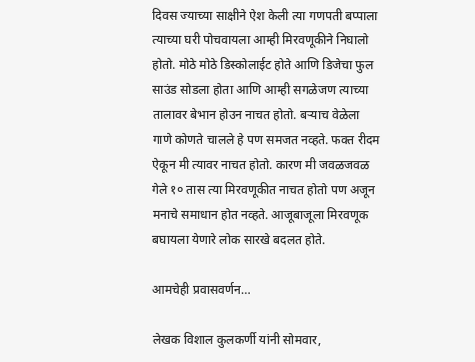दिवस ज्याच्या साक्षीने ऐश केली त्या गणपती बप्पाला त्याच्या घरी पोचवायला आम्ही मिरवणूकीने निघालो होतो. मोठे मोठे डिस्कोलाईट होते आणि डिजेचा फुल साउंड सोडला होता आणि आम्ही सगळेजण त्याच्या तालावर बेभान होउन नाचत होतो. बर्‍याच वेळेला गाणे कोणते चालले हे पण समजत नव्हते. फक्त रीदम ऐकून मी त्यावर नाचत होतो. कारण मी जवळजवळ गेले १० तास त्या मिरवणूकीत नाचत होतो पण अजून मनाचे समाधान होत नव्हते. आजूबाजूला मिरवणूक बघायला येणारे लोक सारखे बदलत होते.

आमचेही प्रवासवर्णन…

लेखक विशाल कुलकर्णी यांनी सोमवार,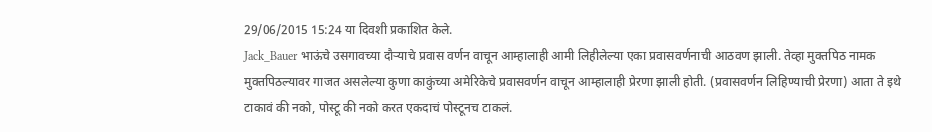29/06/2015 15:24 या दिवशी प्रकाशित केले.
Jack_Bauer भाऊंचे उसगावच्या दौर्‍याचे प्रवास वर्णन वाचून आम्हालाही आमी लिहीलेल्या एका प्रवासवर्णनाची आठवण झाली. तेव्हा मुक्तपिठ नामक मुक्तपिठल्यावर गाजत असलेल्या कुणा काकुंच्या अमेरिकेचे प्रवासवर्णन वाचून आम्हालाही प्रेरणा झाली होती. (प्रवासवर्णन लिहिण्याची प्रेरणा) आता ते इथे टाकावं की नको, पोस्टू की नको करत एकदाचं पोस्टूनच टाकलं.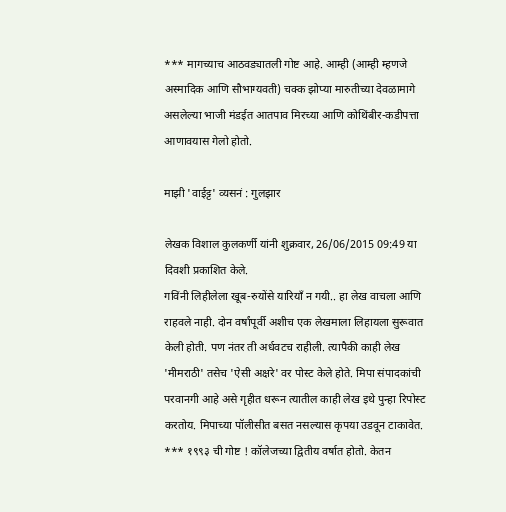*** मागच्याच आठवड्यातली गोष्ट आहे. आम्ही (आम्ही म्हणजे अस्मादिक आणि सौभाग्यवती) चक्क झोप्या मारुतीच्या देवळामागे असलेल्या भाजी मंडईत आतपाव मिरच्या आणि कोथिंबीर-कडीपत्ता आणावयास गेलो होतो.

माझी 'वाईट्ट' व्यसनं : गुलझार

लेखक विशाल कुलकर्णी यांनी शुक्रवार, 26/06/2015 09:49 या दिवशी प्रकाशित केले.
गविंनी लिहीलेला खूब-रुयोंसे यारियाँ न गयी.. हा लेख वाचला आणि राहवले नाही. दोन वर्षांपूर्वी अशीच एक लेखमाला लिहायला सुरूवात केली होती. पण नंतर ती अर्धवटच राहीली. त्यापैकी काही लेख 'मीमराठी' तसेच 'ऐसी अक्षरे' वर पोस्ट केले होते. मिपा संपादकांची परवानगी आहे असे गृहीत धरून त्यातील काही लेख इथे पुन्हा रिपोस्ट करतोय. मिपाच्या पॉलीसीत बसत नसल्यास कृपया उडवून टाकावेत. *** १९९३ ची गोष्ट ! कॉलेजच्या द्वितीय वर्षात होतो. केतन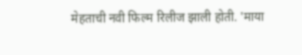मेहताची नवी फिल्म रिलीज झाली होती. 'माया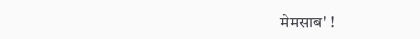मेमसाब' !